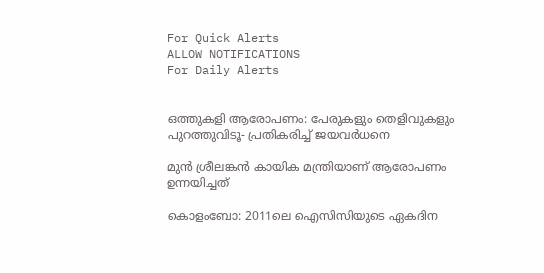For Quick Alerts
ALLOW NOTIFICATIONS
For Daily Alerts


ഒത്തുകളി ആരോപണം: പേരുകളും തെളിവുകളും പുറത്തുവിടൂ- പ്രതികരിച്ച് ജയവര്‍ധനെ

മുന്‍ ശ്രീലങ്കന്‍ കായിക മന്ത്രിയാണ് ആരോപണം ഉന്നയിച്ചത്

കൊളംബോ: 2011ലെ ഐസിസിയുടെ ഏകദിന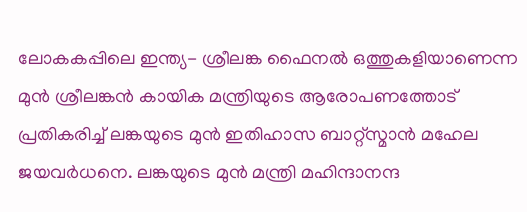ലോകകപ്പിലെ ഇന്ത്യ- ശ്രീലങ്ക ഫൈനല്‍ ഒത്തുകളിയാണെന്ന മുന്‍ ശ്രീലങ്കന്‍ കായിക മന്ത്രിയുടെ ആരോപണത്തോട് പ്രതികരിച്ച് ലങ്കയുടെ മുന്‍ ഇതിഹാസ ബാറ്റ്‌സ്മാന്‍ മഹേല ജയവര്‍ധനെ. ലങ്കയുടെ മുന്‍ മന്ത്രി മഹിന്ദാനന്ദ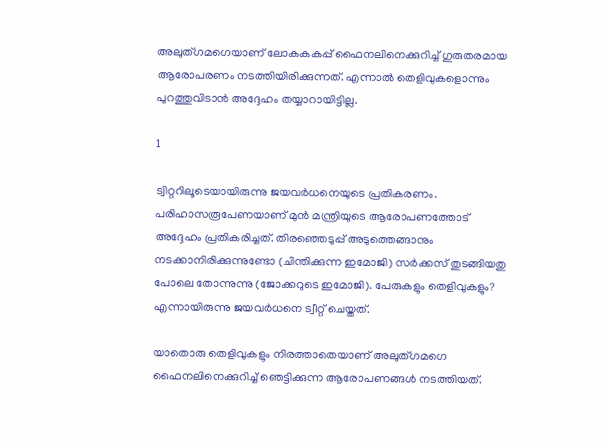അലുത്ഗമഗെയാണ് ലോകകകപ്പ് ഫൈനലിനെക്കുറിച്ച് ഗുരുതരമായ ആരോപരണം നടത്തിയിരിക്കുന്നത്. എന്നാല്‍ തെളിവുകളൊന്നും പുറത്തുവിടാന്‍ അദ്ദേഹം തയ്യാറായിട്ടില്ല.

1

ട്വിറ്ററിലൂടെയായിരുന്നു ജയവര്‍ധനെയുടെ പ്രതികരണം. പരിഹാസരൂപേണയാണ് മുന്‍ മന്ത്രിയുടെ ആരോപണത്തോട് അദ്ദേഹം പ്രതികരിച്ചത്. തിരഞ്ഞെടുപ്പ് അടുത്തെങ്ങാനും നടക്കാനിരിക്കുന്നുണ്ടോ (ചിന്തിക്കുന്ന ഇമോജി) സര്‍ക്കസ് തുടങ്ങിയതു പോലെ തോന്നുന്നു (ജോക്കറുടെ ഇമോജി). പേരുകളും തെളിവുകളും? എന്നായിരുന്നു ജയവര്‍ധനെ ട്വീറ്റ് ചെയ്തത്.

യാതൊരു തെളിവുകളും നിരത്താതെയാണ് അലുത്ഗമഗെ ഫൈനലിനെക്കുറിച്ച് ഞെട്ടിക്കുന്ന ആരോപണങ്ങള്‍ നടത്തിയത്.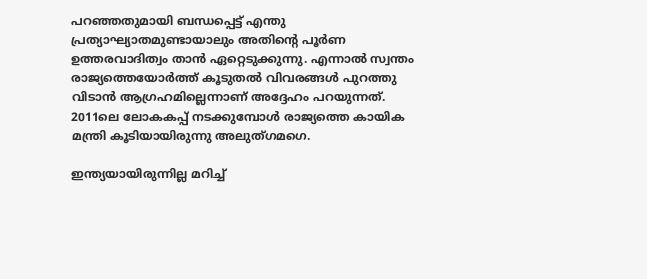പറഞ്ഞതുമായി ബന്ധപ്പെട്ട് എന്തു പ്രത്യാഘ്യാതമുണ്ടായാലും അതിന്റെ പൂര്‍ണ ഉത്തരവാദിത്വം താന്‍ ഏറ്റെടുക്കുന്നു. എന്നാല്‍ സ്വന്തം രാജ്യത്തെയോര്‍ത്ത് കൂടുതല്‍ വിവരങ്ങള്‍ പുറത്തു വിടാന്‍ ആഗ്രഹമില്ലെന്നാണ് അദ്ദേഹം പറയുന്നത്. 2011ലെ ലോകകപ്പ് നടക്കുമ്പോള്‍ രാജ്യത്തെ കായിക മന്ത്രി കൂടിയായിരുന്നു അലുത്ഗമഗെ.

ഇന്ത്യയായിരുന്നില്ല മറിച്ച്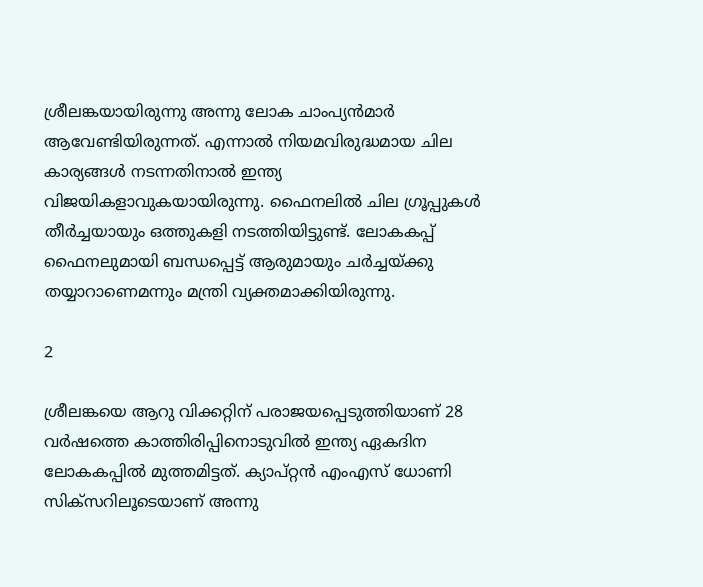ശ്രീലങ്കയായിരുന്നു അന്നു ലോക ചാംപ്യന്‍മാര്‍ ആവേണ്ടിയിരുന്നത്. എന്നാല്‍ നിയമവിരുദ്ധമായ ചില കാര്യങ്ങള്‍ നടന്നതിനാല്‍ ഇന്ത്യ വിജയികളാവുകയായിരുന്നു. ഫൈനലില്‍ ചില ഗ്രൂപ്പുകള്‍ തീര്‍ച്ചയായും ഒത്തുകളി നടത്തിയിട്ടുണ്ട്. ലോകകപ്പ് ഫൈനലുമായി ബന്ധപ്പെട്ട് ആരുമായും ചര്‍ച്ചയ്ക്കു തയ്യാറാണെമന്നും മന്ത്രി വ്യക്തമാക്കിയിരുന്നു.

2

ശ്രീലങ്കയെ ആറു വിക്കറ്റിന് പരാജയപ്പെടുത്തിയാണ് 28 വര്‍ഷത്തെ കാത്തിരിപ്പിനൊടുവില്‍ ഇന്ത്യ ഏകദിന ലോകകപ്പില്‍ മുത്തമിട്ടത്. ക്യാപ്റ്റന്‍ എംഎസ് ധോണി സിക്‌സറിലൂടെയാണ് അന്നു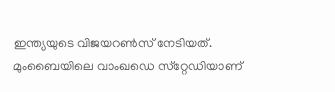ഇന്ത്യയുടെ വിജയറണ്‍സ് നേടിയത്. മുംബൈയിലെ വാംഖഡെ സ്‌റ്റേഡിയാണ്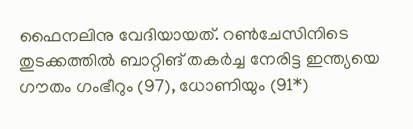ഫൈനലിനു വേദിയായത്. റണ്‍ചേസിനിടെ തുടക്കത്തില്‍ ബാറ്റിങ് തകര്‍ച്ച നേരിട്ട ഇന്ത്യയെ ഗൗതം ഗംഭീറും (97), ധോണിയും (91*)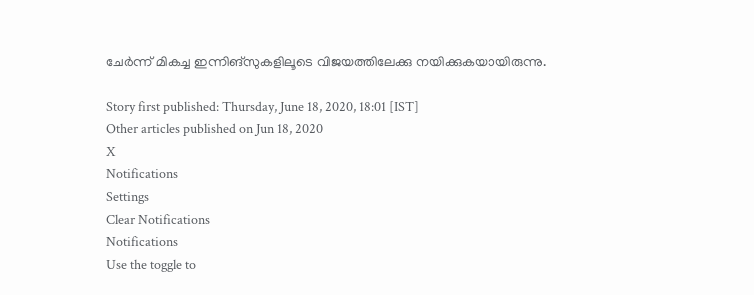ചേര്‍ന്ന് മികച്ച ഇന്നിങ്‌സുകളിലൂടെ വിജയത്തിലേക്കു നയിക്കുകയായിരുന്നു.

Story first published: Thursday, June 18, 2020, 18:01 [IST]
Other articles published on Jun 18, 2020
X
Notifications
Settings
Clear Notifications
Notifications
Use the toggle to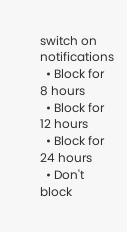switch on notifications
  • Block for 8 hours
  • Block for 12 hours
  • Block for 24 hours
  • Don't block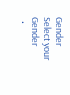Gender
Select your Gender
  •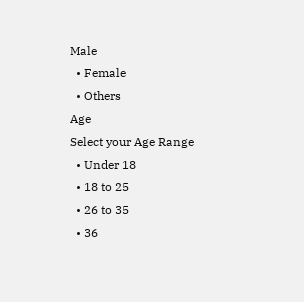Male
  • Female
  • Others
Age
Select your Age Range
  • Under 18
  • 18 to 25
  • 26 to 35
  • 36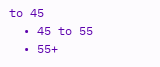to 45
  • 45 to 55
  • 55+